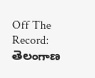Off The Record: తెలంగాణ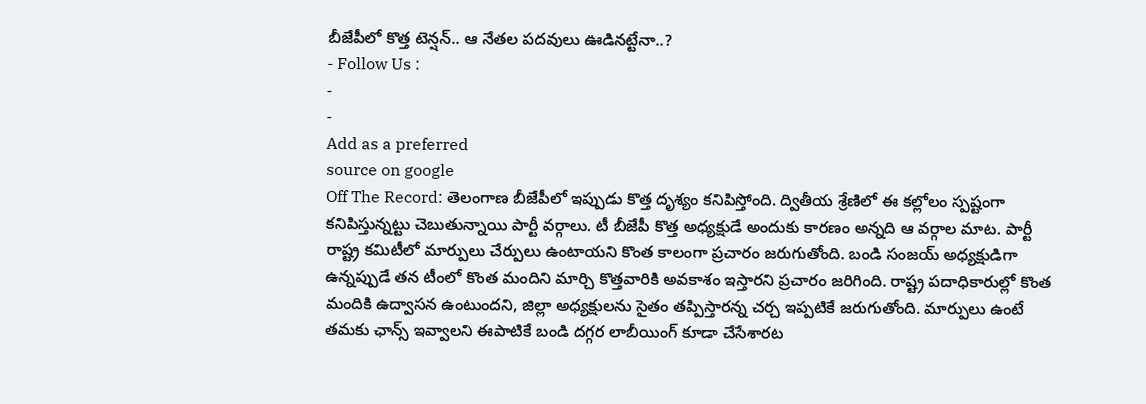బీజేపీలో కొత్త టెన్షన్.. ఆ నేతల పదవులు ఊడినట్టేనా..?
- Follow Us :
-
-
Add as a preferred
source on google
Off The Record: తెలంగాణ బీజేపీలో ఇప్పుడు కొత్త దృశ్యం కనిపిస్తోంది. ద్వితీయ శ్రేణిలో ఈ కల్లోలం స్పష్టంగా కనిపిస్తున్నట్టు చెబుతున్నాయి పార్టీ వర్గాలు. టీ బీజేపీ కొత్త అధ్యక్షుడే అందుకు కారణం అన్నది ఆ వర్గాల మాట. పార్టీ రాష్ట్ర కమిటీలో మార్పులు చేర్పులు ఉంటాయని కొంత కాలంగా ప్రచారం జరుగుతోంది. బండి సంజయ్ అధ్యక్షుడిగా ఉన్నప్పుడే తన టీంలో కొంత మందిని మార్చి కొత్తవారికి అవకాశం ఇస్తారని ప్రచారం జరిగింది. రాష్ట్ర పదాధికారుల్లో కొంత మందికి ఉద్వాసన ఉంటుందని, జిల్లా అధ్యక్షులను సైతం తప్పిస్తారన్న చర్చ ఇప్పటికే జరుగుతోంది. మార్పులు ఉంటే తమకు ఛాన్స్ ఇవ్వాలని ఈపాటికే బండి దగ్గర లాబీయింగ్ కూడా చేసేశారట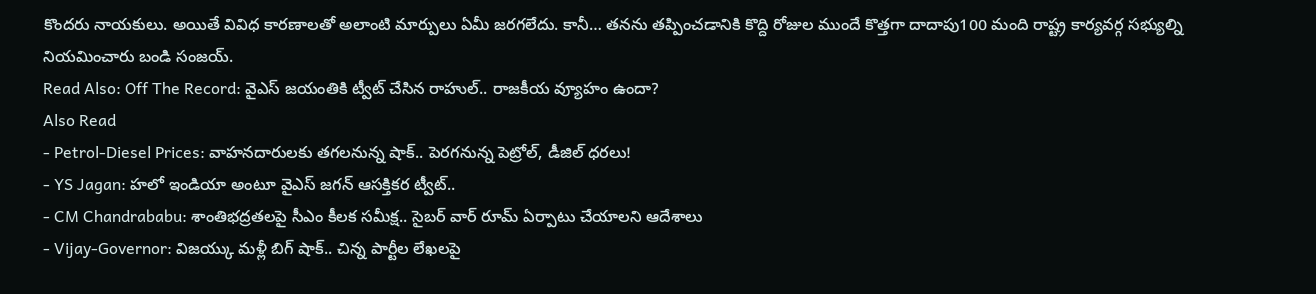కొందరు నాయకులు. అయితే వివిధ కారణాలతో అలాంటి మార్పులు ఏమీ జరగలేదు. కానీ… తనను తప్పించడానికి కొద్ది రోజుల ముందే కొత్తగా దాదాపు100 మంది రాష్ట్ర కార్యవర్గ సభ్యుల్ని నియమించారు బండి సంజయ్.
Read Also: Off The Record: వైఎస్ జయంతికి ట్వీట్ చేసిన రాహుల్.. రాజకీయ వ్యూహం ఉందా?
Also Read
- Petrol-Diesel Prices: వాహనదారులకు తగలనున్న షాక్.. పెరగనున్న పెట్రోల్, డీజిల్ ధరలు!
- YS Jagan: హలో ఇండియా అంటూ వైఎస్ జగన్ ఆసక్తికర ట్వీట్..
- CM Chandrababu: శాంతిభద్రతలపై సీఎం కీలక సమీక్ష.. సైబర్ వార్ రూమ్ ఏర్పాటు చేయాలని ఆదేశాలు
- Vijay-Governor: విజయ్కు మళ్లీ బిగ్ షాక్.. చిన్న పార్టీల లేఖలపై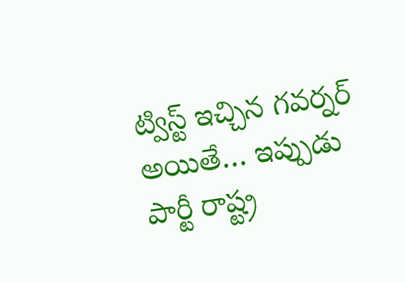ట్విస్ట్ ఇచ్చిన గవర్నర్
అయితే… ఇప్పుడు పార్టీ రాష్ట్ర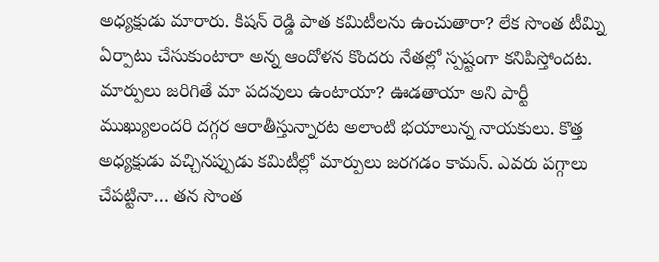అధ్యక్షుడు మారారు. కిషన్ రెడ్డి పాత కమిటీలను ఉంచుతారా? లేక సొంత టీమ్ని ఏర్పాటు చేసుకుంటారా అన్న ఆందోళన కొందరు నేతల్లో స్పష్టంగా కనిపిస్తోందట. మార్పులు జరిగితే మా పదవులు ఉంటాయా? ఊడతాయా అని పార్టీ ముఖ్యులందరి దగ్గర ఆరాతీస్తున్నారట అలాంటి భయాలున్న నాయకులు. కొత్త అధ్యక్షుడు వచ్చినప్పుడు కమిటీల్లో మార్పులు జరగడం కామన్. ఎవరు పగ్గాలు చేపట్టినా… తన సొంత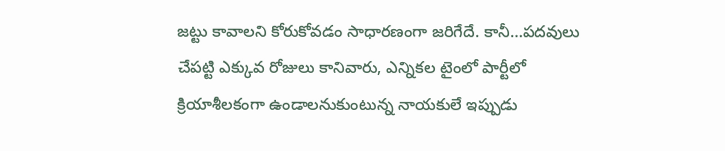జట్టు కావాలని కోరుకోవడం సాధారణంగా జరిగేదే. కానీ…పదవులు చేపట్టి ఎక్కువ రోజులు కానివారు, ఎన్నికల టైంలో పార్టీలో క్రియాశీలకంగా ఉండాలనుకుంటున్న నాయకులే ఇప్పుడు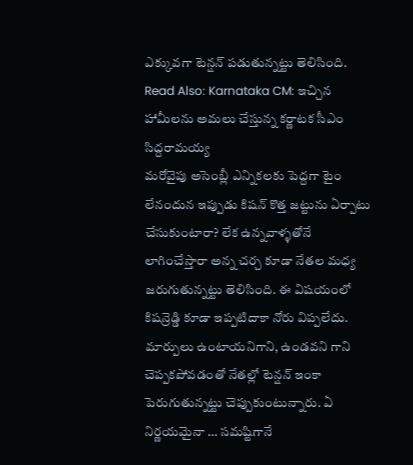ఎక్కువగా టెన్షన్ పడుతున్నట్టు తెలిసింది.
Read Also: Karnataka CM: ఇచ్చిన హామీలను అమలు చేస్తున్న కర్ణాటక సీఎం సిద్దరామయ్య
మరోవైపు అసెంబ్లీ ఎన్నికలకు పెద్దగా టైం లేనందున ఇప్పుడు కిషన్ కొత్త జట్టును ఏర్పాటు చేసుకుంటారా? లేక ఉన్నవాళ్ళతోనే లాగించేస్తారా అన్న చర్చ కూడా నేతల మధ్య జరుగుతున్నట్టు తెలిసింది. ఈ విషయంలో కిషన్రెడ్డి కూడా ఇప్పటిదాకా నోరు విప్పలేదు. మార్పులు ఉంటాయనిగాని, ఉండవని గాని చెప్పకపోవడంతో నేతల్లో టెన్షన్ ఇంకా పెరుగుతున్నట్టు చెప్పుకుంటున్నారు. ఏ నిర్ణయమైనా … సమష్టిగానే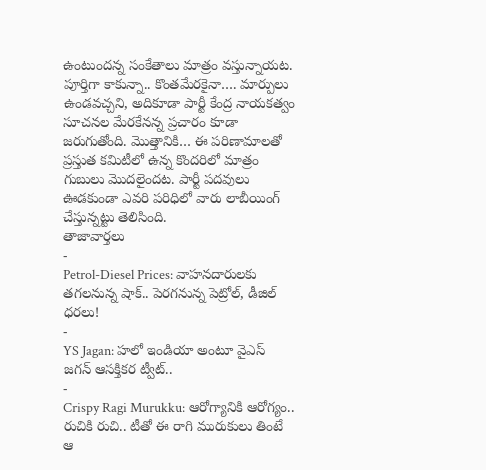ఉంటుందన్న సంకేతాలు మాత్రం వస్తున్నాయట. పూర్తిగా కాకున్నా.. కొంతమేరకైనా…. మార్పులు ఉండవచ్చని, అదికూడా పార్టీ కేంద్ర నాయకత్వం సూచనల మేరకేనన్న ప్రచారం కూడా జరుగుతోంది. మొత్తానికి… ఈ పరిణామాలతో ప్రస్తుత కమిటీలో ఉన్న కొందరిలో మాత్రం గుబులు మొదలైందట. పార్టీ పదవులు ఊడకుండా ఎవరి పరిధిలో వారు లాబీయింగ్ చేస్తున్నట్టు తెలిసింది.
తాజావార్తలు
-
Petrol-Diesel Prices: వాహనదారులకు తగలనున్న షాక్.. పెరగనున్న పెట్రోల్, డీజిల్ ధరలు!
-
YS Jagan: హలో ఇండియా అంటూ వైఎస్ జగన్ ఆసక్తికర ట్వీట్..
-
Crispy Ragi Murukku: ఆరోగ్యానికి ఆరోగ్యం.. రుచికి రుచి.. టీతో ఈ రాగి మురుకులు తింటే ఆ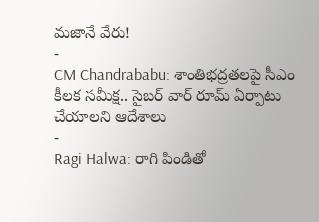మజానే వేరు!
-
CM Chandrababu: శాంతిభద్రతలపై సీఎం కీలక సమీక్ష.. సైబర్ వార్ రూమ్ ఏర్పాటు చేయాలని ఆదేశాలు
-
Ragi Halwa: రాగి పిండితో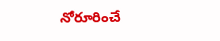నోరూరించే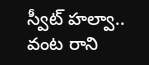స్వీట్ హల్వా.. వంట రాని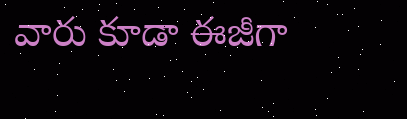వారు కూడా ఈజీగా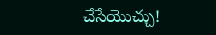చేసేయొచ్చు!